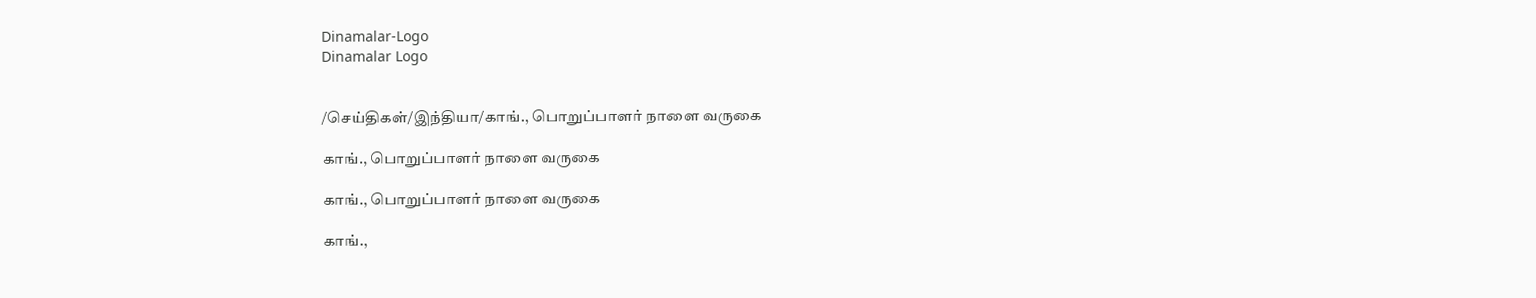Dinamalar-Logo
Dinamalar Logo


/செய்திகள்/இந்தியா/காங்., பொறுப்பாளர் நாளை வருகை

காங்., பொறுப்பாளர் நாளை வருகை

காங்., பொறுப்பாளர் நாளை வருகை

காங்.,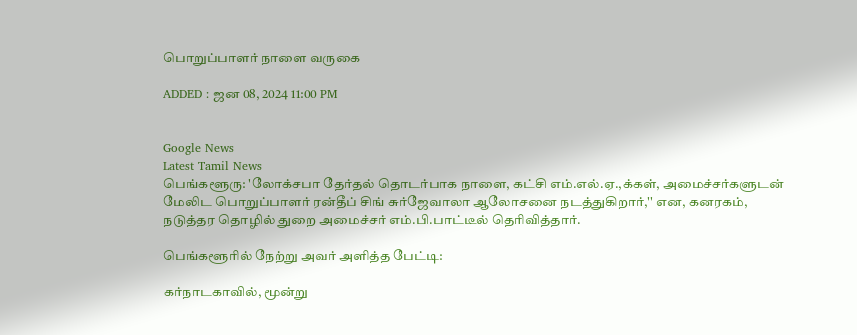பொறுப்பாளர் நாளை வருகை

ADDED : ஜன 08, 2024 11:00 PM


Google News
Latest Tamil News
பெங்களூரு: 'லோக்சபா தேர்தல் தொடர்பாக நாளை, கட்சி எம்.எல்.ஏ.,க்கள், அமைச்சர்களுடன் மேலிட பொறுப்பாளர் ரன்தீப் சிங் சுர்ஜேவாலா ஆலோசனை நடத்துகிறார்,'' என, கனரகம், நடுத்தர தொழில் துறை அமைச்சர் எம்.பி.பாட்டீல் தெரிவித்தார்.

பெங்களூரில் நேற்று அவர் அளித்த பேட்டி:

கர்நாடகாவில், மூன்று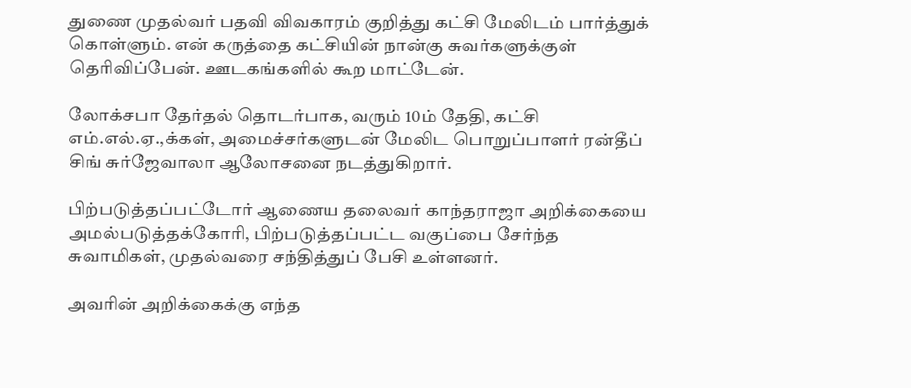துணை முதல்வர் பதவி விவகாரம் குறித்து கட்சி மேலிடம் பார்த்துக் கொள்ளும். என் கருத்தை கட்சியின் நான்கு சுவர்களுக்குள் தெரிவிப்பேன். ஊடகங்களில் கூற மாட்டேன்.

லோக்சபா தேர்தல் தொடர்பாக, வரும் 10ம் தேதி, கட்சி எம்.எல்.ஏ.,க்கள், அமைச்சர்களுடன் மேலிட பொறுப்பாளர் ரன்தீப் சிங் சுர்ஜேவாலா ஆலோசனை நடத்துகிறார்.

பிற்படுத்தப்பட்டோர் ஆணைய தலைவர் காந்தராஜா அறிக்கையை அமல்படுத்தக்கோரி, பிற்படுத்தப்பட்ட வகுப்பை சேர்ந்த சுவாமிகள், முதல்வரை சந்தித்துப் பேசி உள்ளனர்.

அவரின் அறிக்கைக்கு எந்த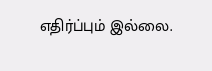எதிர்ப்பும் இல்லை.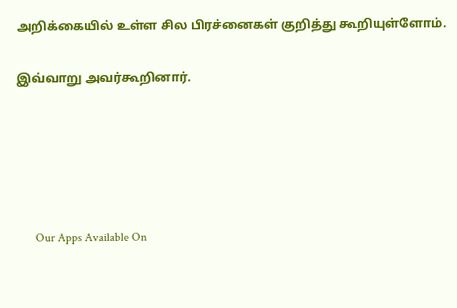அறிக்கையில் உள்ள சில பிரச்னைகள் குறித்து கூறியுள்ளோம்.

இவ்வாறு அவர்கூறினார்.





      Our Apps Available On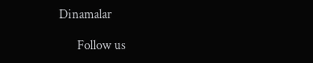Dinamalar

      Follow us